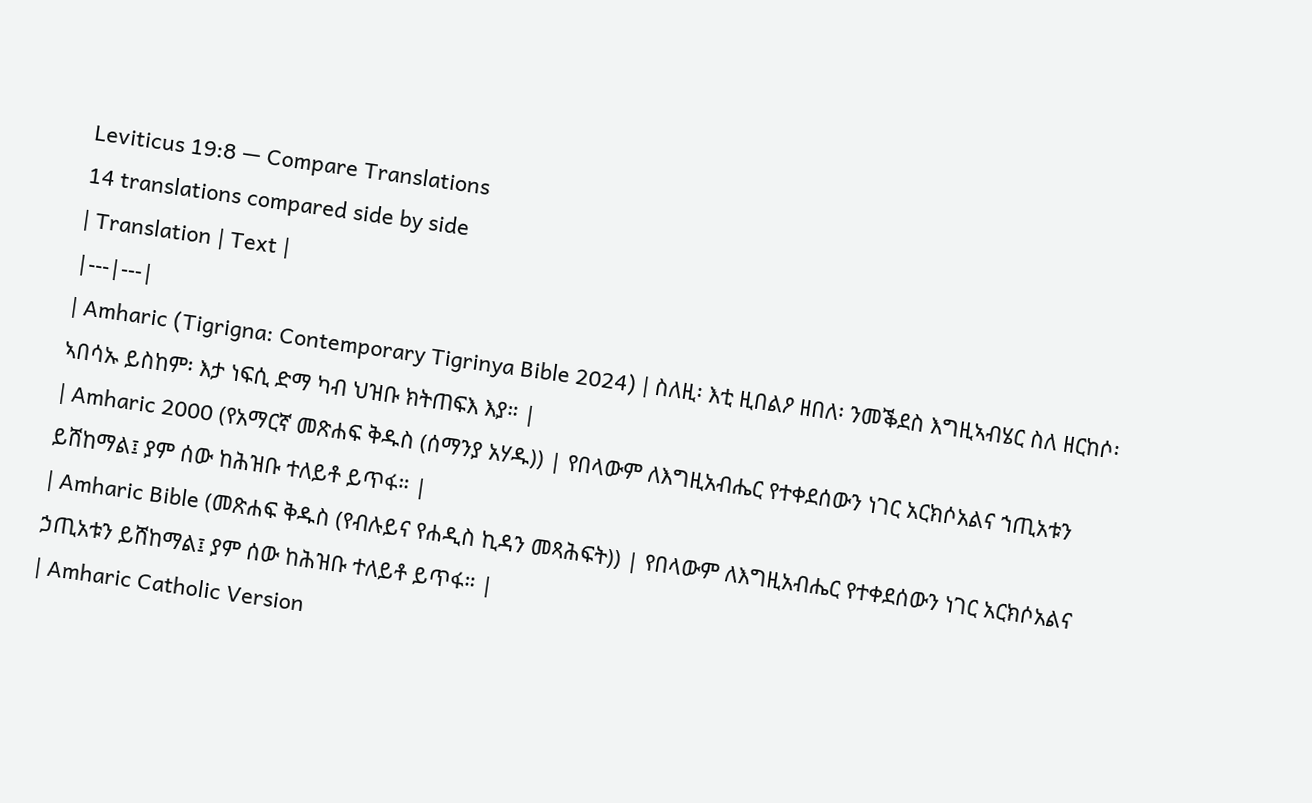Leviticus 19:8 — Compare Translations
14 translations compared side by side
| Translation | Text |
|---|---|
| Amharic (Tigrigna: Contemporary Tigrinya Bible 2024) | ስለዚ፡ እቲ ዚበልዖ ዘበለ፡ ንመቕደስ እግዚኣብሄር ስለ ዘርከሶ፡ ኣበሳኡ ይስከም፡ እታ ነፍሲ ድማ ካብ ህዝቡ ክትጠፍእ እያ። |
| Amharic 2000 (የአማርኛ መጽሐፍ ቅዱስ (ሰማንያ አሃዱ)) | የበላውም ለእግዚአብሔር የተቀደሰውን ነገር አርክሶአልና ኀጢአቱን ይሸከማል፤ ያም ሰው ከሕዝቡ ተለይቶ ይጥፋ። |
| Amharic Bible (መጽሐፍ ቅዱስ (የብሉይና የሐዲስ ኪዳን መጻሕፍት)) | የበላውም ለእግዚአብሔር የተቀደሰውን ነገር አርክሶአልና ኃጢአቱን ይሸከማል፤ ያም ሰው ከሕዝቡ ተለይቶ ይጥፋ። |
| Amharic Catholic Version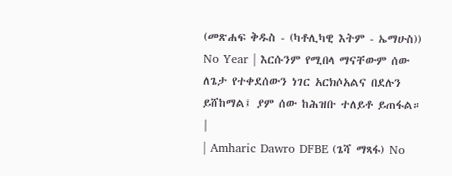(መጽሐፍ ቅዱስ - (ካቶሊካዊ እትም - ኤማሁስ)) No Year | እርሱንም የሚበላ ማናቸውም ሰው ለጌታ የተቀደሰውን ነገር አርክሶአልና በደሉን ይሸከማል፤ ያም ሰው ከሕዝቡ ተለይቶ ይጠፋል። |
| Amharic Dawro DFBE (ጌሻ ማጻፋ) No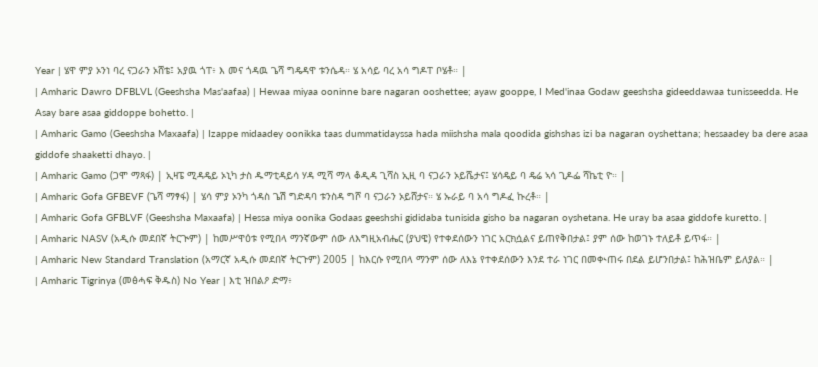Year | ሄዋ ምያ ኦንነ ባረ ናጋራን ኦሸቴ፤ አያዉ ጎፐ፥ እ መና ጎዳዉ ጌሻ ግዴዳዋ ቱንሴዳ። ሄ አሳይ ባረ አሳ ግዶፐ ቦሄቶ። |
| Amharic Dawro DFBLVL (Geeshsha Mas'aafaa) | Hewaa miyaa ooninne bare nagaran ooshettee; ayaw gooppe, I Med'inaa Godaw geeshsha gideeddawaa tunisseedda. He Asay bare asaa giddoppe bohetto. |
| Amharic Gamo (Geeshsha Maxaafa) | Izappe midaadey oonikka taas dummatidayssa hada miishsha mala qoodida gishshas izi ba nagaran oyshettana; hessaadey ba dere asaa giddofe shaaketti dhayo. |
| Amharic Gamo (ጋሞ ማጻፋ) | ኢዛፔ ሚዳዴይ ኦኒካ ታስ ዱማቲዳይሳ ሃዳ ሚሻ ማላ ቆዲዳ ጊሻስ ኢዚ ባ ናጋራን ኦይሼታና፤ ሄሳዴይ ባ ዴሬ ኣሳ ጊዶፌ ሻኬቲ ዮ። |
| Amharic Gofa GFBEVF (ጌሻ ማፃፋ) | ሄሳ ምያ ኦንካ ጎዳስ ጌሽ ግድዳባ ቱንስዳ ግሾ ባ ናጋራን ኦይሸታና። ሄ ኡራይ ባ አሳ ግዶፈ ኩረቶ። |
| Amharic Gofa GFBLVF (Geeshsha Maxaafa) | Hessa miya oonika Godaas geeshshi gididaba tunisida gisho ba nagaran oyshetana. He uray ba asaa giddofe kuretto. |
| Amharic NASV (አዲሱ መደበኛ ትርጒም) | ከመሥዋዕቱ የሚበላ ማንኛውም ሰው ለእግዚአብሔር (ያህዌ) የተቀደሰውን ነገር አርክሷልና ይጠየቅበታል፤ ያም ሰው ከወገኑ ተለይቶ ይጥፋ። |
| Amharic New Standard Translation (አማርኛ አዲሱ መደበኛ ትርጉም) 2005 | ከእርሱ የሚበላ ማንም ሰው ለእኔ የተቀደሰውን እንደ ተራ ነገር በመቊጠሩ በደል ይሆንበታል፤ ከሕዝቤም ይለያል። |
| Amharic Tigrinya (መፅሓፍ ቅዱስ) No Year | እቲ ዝበልዖ ድማ፥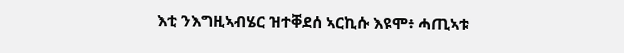እቲ ንእግዚኣብሄር ዝተቐደሰ ኣርኪሱ እዩሞ፥ ሓጢኣቱ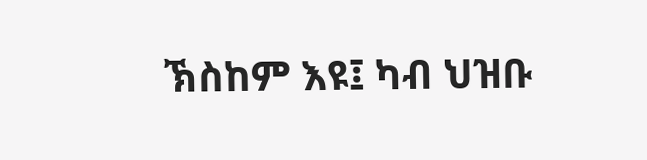ኽስከም እዩ፤ ካብ ህዝቡ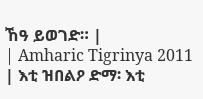ኸዓ ይወገድ። |
| Amharic Tigrinya 2011 | እቲ ዝበልዖ ድማ፡ እቲ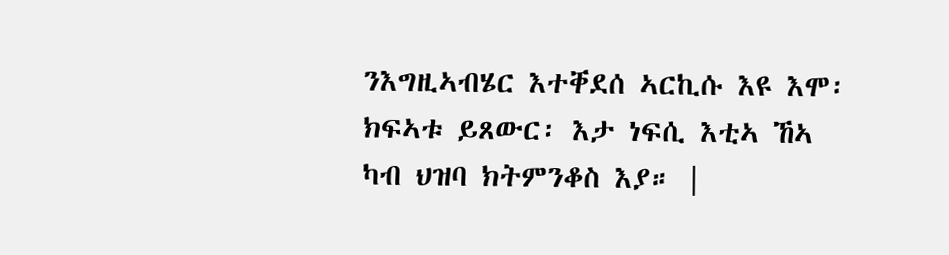ንእግዚኣብሄር እተቐደሰ ኣርኪሱ እዩ እሞ፡ ክፍኣቱ ይጸውር፡ እታ ነፍሲ እቲኣ ኸኣ ካብ ህዝባ ክትምንቆስ እያ። |